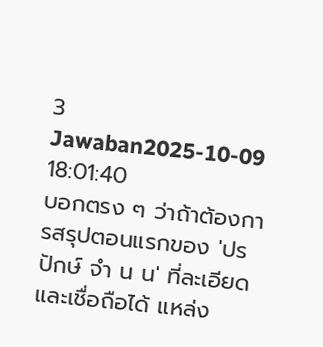3 Jawaban2025-10-09 18:01:40
บอกตรง ๆ ว่าถ้าต้องการสรุปตอนแรกของ 'ปรปักษ์ จํา น น' ที่ละเอียดและเชื่อถือได้ แหล่ง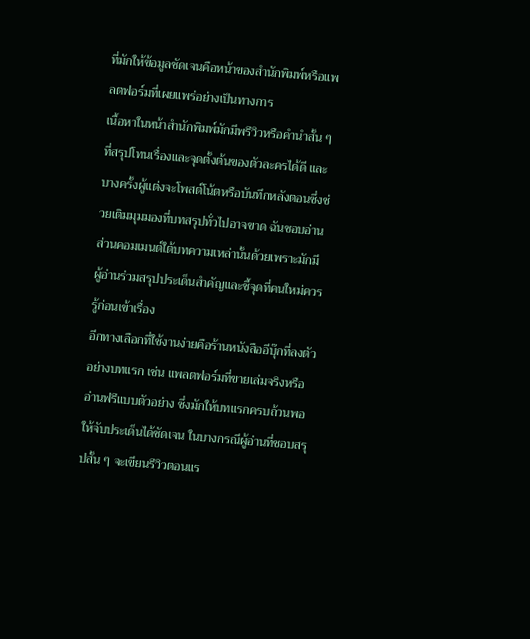ที่มักให้ข้อมูลชัดเจนคือหน้าของสำนักพิมพ์หรือแพลตฟอร์มที่เผยแพร่อย่างเป็นทางการ
เนื้อหาในหน้าสำนักพิมพ์มักมีพรีวิวหรือคำนำสั้น ๆ ที่สรุปโทนเรื่องและจุดตั้งต้นของตัวละครได้ดี และบางครั้งผู้แต่งจะโพสต์โน้ตหรือบันทึกหลังตอนซึ่งช่วยเติมมุมมองที่บทสรุปทั่วไปอาจขาด ฉันชอบอ่านส่วนคอมเมนต์ใต้บทความเหล่านั้นด้วยเพราะมักมีผู้อ่านร่วมสรุปประเด็นสำคัญและชี้จุดที่คนใหม่ควรรู้ก่อนเข้าเรื่อง
อีกทางเลือกที่ใช้งานง่ายคือร้านหนังสืออีบุ๊กที่ลงตัวอย่างบทแรก เช่น แพลตฟอร์มที่ขายเล่มจริงหรืออ่านฟรีแบบตัวอย่าง ซึ่งมักให้บทแรกครบถ้วนพอให้จับประเด็นได้ชัดเจน ในบางกรณีผู้อ่านที่ชอบสรุปสั้น ๆ จะเขียนรีวิวตอนแร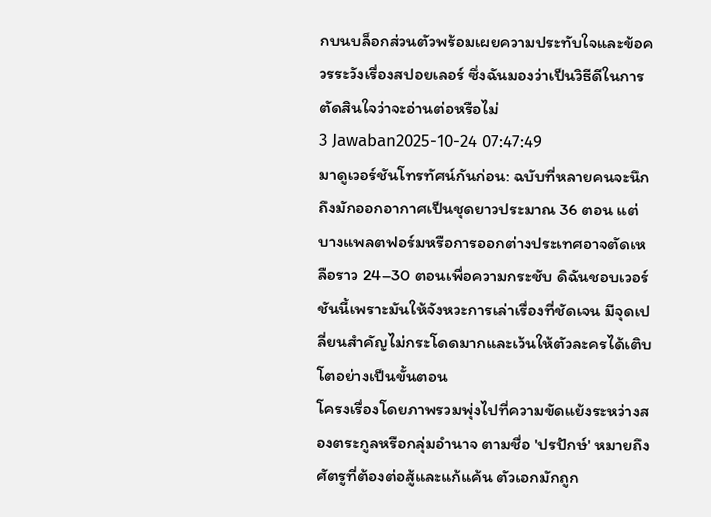กบนบล็อกส่วนตัวพร้อมเผยความประทับใจและข้อควรระวังเรื่องสปอยเลอร์ ซึ่งฉันมองว่าเป็นวิธีดีในการตัดสินใจว่าจะอ่านต่อหรือไม่
3 Jawaban2025-10-24 07:47:49
มาดูเวอร์ชันโทรทัศน์กันก่อน: ฉบับที่หลายคนจะนึกถึงมักออกอากาศเป็นชุดยาวประมาณ 36 ตอน แต่บางแพลตฟอร์มหรือการออกต่างประเทศอาจตัดเหลือราว 24–30 ตอนเพื่อความกระชับ ดิฉันชอบเวอร์ชันนี้เพราะมันให้จังหวะการเล่าเรื่องที่ชัดเจน มีจุดเปลี่ยนสำคัญไม่กระโดดมากและเว้นให้ตัวละครได้เติบโตอย่างเป็นขั้นตอน
โครงเรื่องโดยภาพรวมพุ่งไปที่ความขัดแย้งระหว่างสองตระกูลหรือกลุ่มอำนาจ ตามชื่อ 'ปรปักษ์' หมายถึงศัตรูที่ต้องต่อสู้และแก้แค้น ตัวเอกมักถูก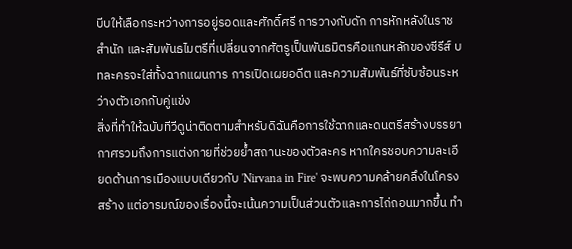บีบให้เลือกระหว่างการอยู่รอดและศักดิ์ศรี การวางกับดัก การหักหลังในราชสำนัก และสัมพันธไมตรีที่เปลี่ยนจากศัตรูเป็นพันธมิตรคือแกนหลักของซีรีส์ บทละครจะใส่ทั้งฉากแผนการ การเปิดเผยอดีต และความสัมพันธ์ที่ซับซ้อนระหว่างตัวเอกกับคู่แข่ง
สิ่งที่ทำให้ฉบับทีวีดูน่าติดตามสำหรับดิฉันคือการใช้ฉากและดนตรีสร้างบรรยากาศรวมถึงการแต่งกายที่ช่วยย้ำสถานะของตัวละคร หากใครชอบความละเอียดด้านการเมืองแบบเดียวกับ 'Nirvana in Fire' จะพบความคล้ายคลึงในโครงสร้าง แต่อารมณ์ของเรื่องนี้จะเน้นความเป็นส่วนตัวและการไถ่ถอนมากขึ้น ทำ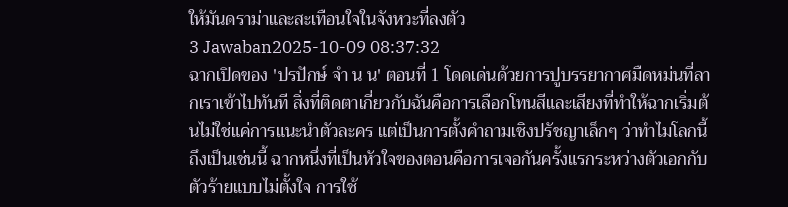ให้มันดราม่าและสะเทือนใจในจังหวะที่ลงตัว
3 Jawaban2025-10-09 08:37:32
ฉากเปิดของ 'ปรปักษ์ จํา น น' ตอนที่ 1 โดดเด่นด้วยการปูบรรยากาศมืดหม่นที่ลากเราเข้าไปทันที สิ่งที่ติดตาเกี่ยวกับฉันคือการเลือกโทนสีและเสียงที่ทำให้ฉากเริ่มต้นไม่ใช่แค่การแนะนำตัวละคร แต่เป็นการตั้งคำถามเชิงปรัชญาเล็กๆ ว่าทำไมโลกนี้ถึงเป็นเช่นนี้ ฉากหนึ่งที่เป็นหัวใจของตอนคือการเจอกันครั้งแรกระหว่างตัวเอกกับตัวร้ายแบบไม่ตั้งใจ การใช้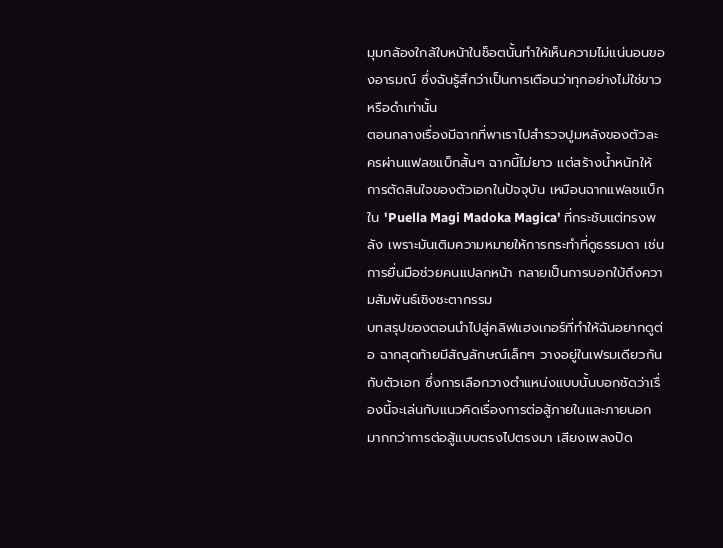มุมกล้องใกล้ใบหน้าในช็อตนั้นทำให้เห็นความไม่แน่นอนของอารมณ์ ซึ่งฉันรู้สึกว่าเป็นการเตือนว่าทุกอย่างไม่ใช่ขาวหรือดำเท่านั้น
ตอนกลางเรื่องมีฉากที่พาเราไปสำรวจปูมหลังของตัวละครผ่านแฟลชแบ็กสั้นๆ ฉากนี้ไม่ยาว แต่สร้างน้ำหนักให้การตัดสินใจของตัวเอกในปัจจุบัน เหมือนฉากแฟลชแบ็กใน 'Puella Magi Madoka Magica' ที่กระชับแต่ทรงพลัง เพราะมันเติมความหมายให้การกระทำที่ดูธรรมดา เช่น การยื่นมือช่วยคนแปลกหน้า กลายเป็นการบอกใบ้ถึงความสัมพันธ์เชิงชะตากรรม
บทสรุปของตอนนำไปสู่คลิฟแฮงเกอร์ที่ทำให้ฉันอยากดูต่อ ฉากสุดท้ายมีสัญลักษณ์เล็กๆ วางอยู่ในเฟรมเดียวกันกับตัวเอก ซึ่งการเลือกวางตำแหน่งแบบนั้นบอกชัดว่าเรื่องนี้จะเล่นกับแนวคิดเรื่องการต่อสู้ภายในและภายนอกมากกว่าการต่อสู้แบบตรงไปตรงมา เสียงเพลงปิด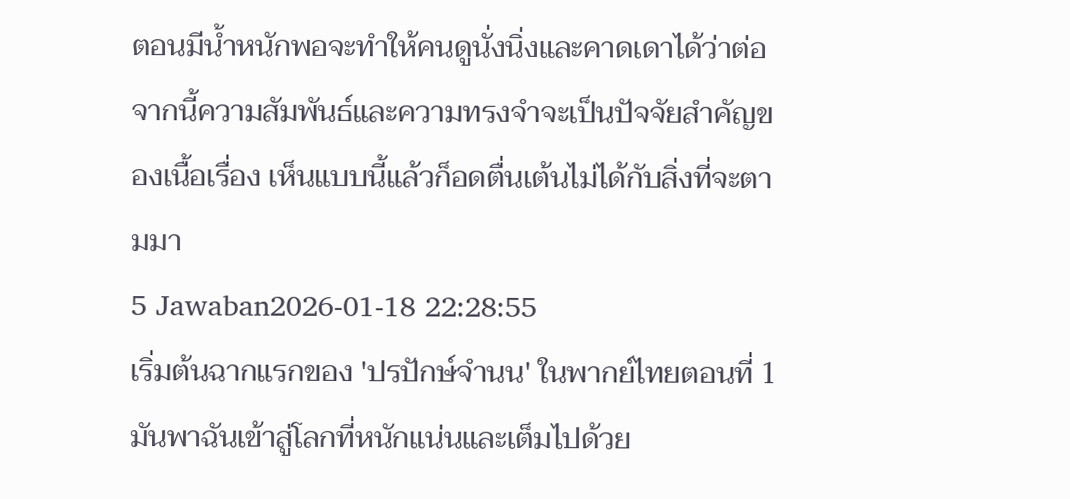ตอนมีน้ำหนักพอจะทำให้คนดูนั่งนิ่งและคาดเดาได้ว่าต่อจากนี้ความสัมพันธ์และความทรงจำจะเป็นปัจจัยสำคัญของเนื้อเรื่อง เห็นแบบนี้แล้วก็อดตื่นเต้นไม่ได้กับสิ่งที่จะตามมา
5 Jawaban2026-01-18 22:28:55
เริ่มต้นฉากแรกของ 'ปรปักษ์จํานน' ในพากย์ไทยตอนที่ 1 มันพาฉันเข้าสู่โลกที่หนักแน่นและเต็มไปด้วย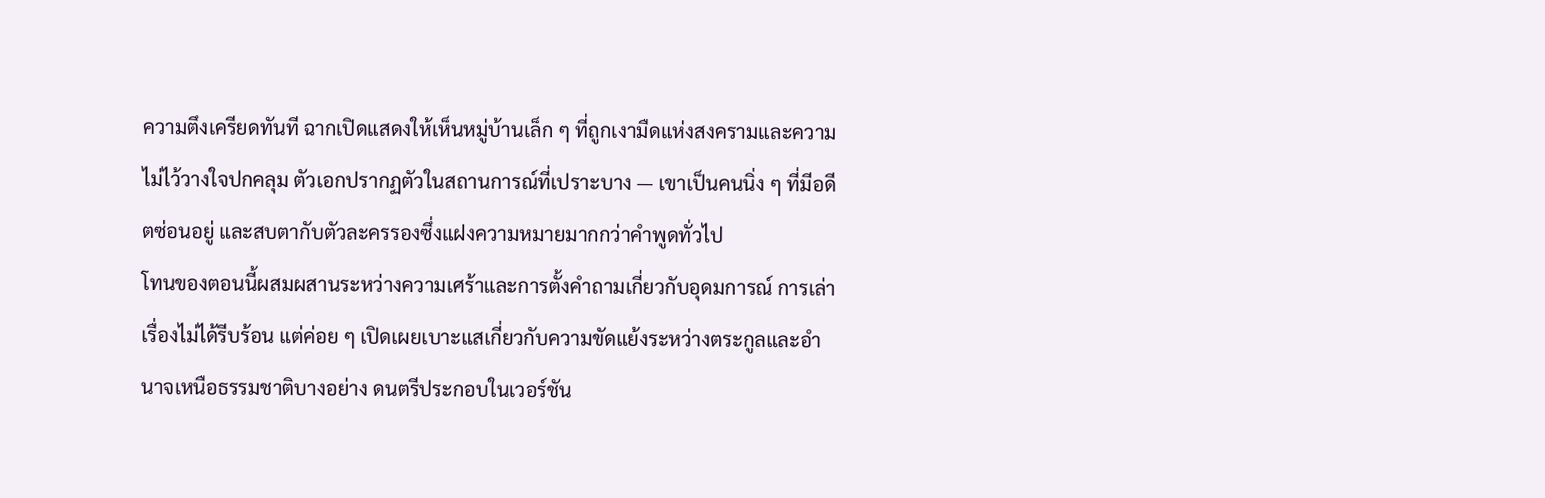ความตึงเครียดทันที ฉากเปิดแสดงให้เห็นหมู่บ้านเล็ก ๆ ที่ถูกเงามืดแห่งสงครามและความไม่ไว้วางใจปกคลุม ตัวเอกปรากฏตัวในสถานการณ์ที่เปราะบาง — เขาเป็นคนนิ่ง ๆ ที่มีอดีตซ่อนอยู่ และสบตากับตัวละครรองซึ่งแฝงความหมายมากกว่าคำพูดทั่วไป
โทนของตอนนี้ผสมผสานระหว่างความเศร้าและการตั้งคำถามเกี่ยวกับอุดมการณ์ การเล่าเรื่องไม่ได้รีบร้อน แต่ค่อย ๆ เปิดเผยเบาะแสเกี่ยวกับความขัดแย้งระหว่างตระกูลและอำนาจเหนือธรรมชาติบางอย่าง ดนตรีประกอบในเวอร์ชัน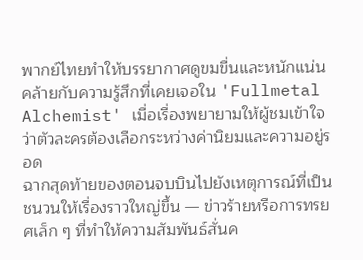พากย์ไทยทำให้บรรยากาศดูขมขื่นและหนักแน่น คล้ายกับความรู้สึกที่เคยเจอใน 'Fullmetal Alchemist' เมื่อเรื่องพยายามให้ผู้ชมเข้าใจว่าตัวละครต้องเลือกระหว่างค่านิยมและความอยู่รอด
ฉากสุดท้ายของตอนจบบินไปยังเหตุการณ์ที่เป็นชนวนให้เรื่องราวใหญ่ขึ้น — ข่าวร้ายหรือการทรยศเล็ก ๆ ที่ทำให้ความสัมพันธ์สั่นค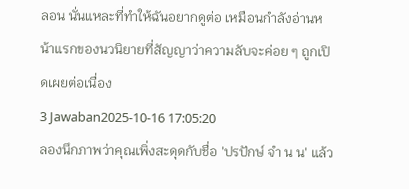ลอน นั่นแหละที่ทำให้ฉันอยากดูต่อ เหมือนกำลังอ่านหน้าแรกของนวนิยายที่สัญญาว่าความลับจะค่อย ๆ ถูกเปิดเผยต่อเนื่อง
3 Jawaban2025-10-16 17:05:20
ลองนึกภาพว่าคุณเพิ่งสะดุดกับชื่อ 'ปรปักษ์ จํา น น' แล้ว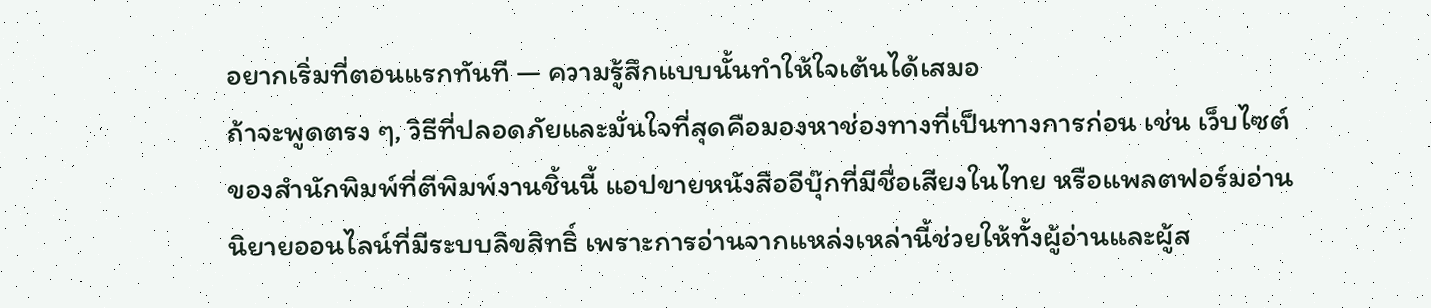อยากเริ่มที่ตอนแรกทันที — ความรู้สึกแบบนั้นทำให้ใจเต้นได้เสมอ
ถ้าจะพูดตรง ๆ, วิธีที่ปลอดภัยและมั่นใจที่สุดคือมองหาช่องทางที่เป็นทางการก่อน เช่น เว็บไซต์ของสำนักพิมพ์ที่ตีพิมพ์งานชิ้นนี้ แอปขายหนังสืออีบุ๊กที่มีชื่อเสียงในไทย หรือแพลตฟอร์มอ่านนิยายออนไลน์ที่มีระบบลิขสิทธิ์ เพราะการอ่านจากแหล่งเหล่านี้ช่วยให้ทั้งผู้อ่านและผู้ส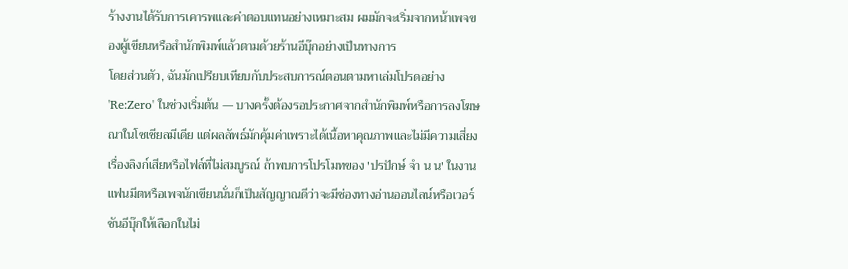ร้างงานได้รับการเคารพและค่าตอบแทนอย่างเหมาะสม ผมมักจะเริ่มจากหน้าเพจของผู้เขียนหรือสำนักพิมพ์แล้วตามด้วยร้านอีบุ๊กอย่างเป็นทางการ
โดยส่วนตัว, ฉันมักเปรียบเทียบกับประสบการณ์ตอนตามหาเล่มโปรดอย่าง 'Re:Zero' ในช่วงเริ่มต้น — บางครั้งต้องรอประกาศจากสำนักพิมพ์หรือการลงโฆษณาในโซเชียลมีเดีย แต่ผลลัพธ์มักคุ้มค่าเพราะได้เนื้อหาคุณภาพและไม่มีความเสี่ยงเรื่องลิงก์เสียหรือไฟล์ที่ไม่สมบูรณ์ ถ้าพบการโปรโมทของ 'ปรปักษ์ จํา น น' ในงานแฟนมีตหรือเพจนักเขียนนั่นก็เป็นสัญญาณดีว่าจะมีช่องทางอ่านออนไลน์หรือเวอร์ชันอีบุ๊กให้เลือกในไม่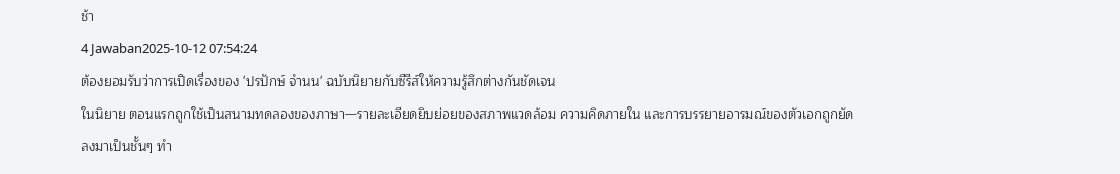ช้า
4 Jawaban2025-10-12 07:54:24
ต้องยอมรับว่าการเปิดเรื่องของ 'ปรปักษ์ จำนน' ฉบับนิยายกับซีรีส์ให้ความรู้สึกต่างกันชัดเจน
ในนิยาย ตอนแรกถูกใช้เป็นสนามทดลองของภาษา—รายละเอียดยิบย่อยของสภาพแวดล้อม ความคิดภายใน และการบรรยายอารมณ์ของตัวเอกถูกยัดลงมาเป็นชั้นๆ ทำ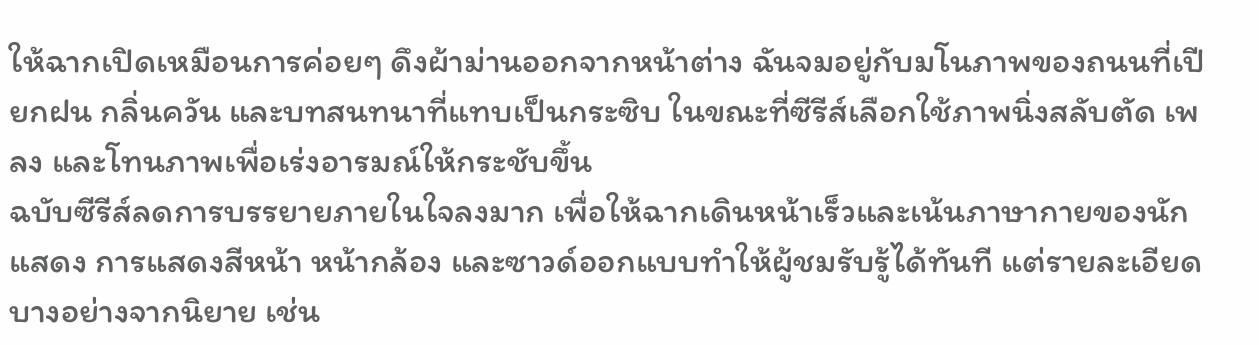ให้ฉากเปิดเหมือนการค่อยๆ ดึงผ้าม่านออกจากหน้าต่าง ฉันจมอยู่กับมโนภาพของถนนที่เปียกฝน กลิ่นควัน และบทสนทนาที่แทบเป็นกระซิบ ในขณะที่ซีรีส์เลือกใช้ภาพนิ่งสลับตัด เพลง และโทนภาพเพื่อเร่งอารมณ์ให้กระชับขึ้น
ฉบับซีรีส์ลดการบรรยายภายในใจลงมาก เพื่อให้ฉากเดินหน้าเร็วและเน้นภาษากายของนักแสดง การแสดงสีหน้า หน้ากล้อง และซาวด์ออกแบบทำให้ผู้ชมรับรู้ได้ทันที แต่รายละเอียดบางอย่างจากนิยาย เช่น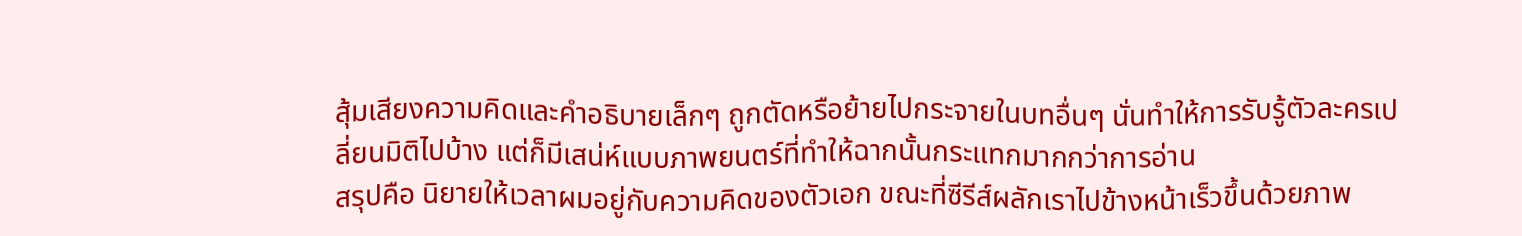สุ้มเสียงความคิดและคำอธิบายเล็กๆ ถูกตัดหรือย้ายไปกระจายในบทอื่นๆ นั่นทำให้การรับรู้ตัวละครเปลี่ยนมิติไปบ้าง แต่ก็มีเสน่ห์แบบภาพยนตร์ที่ทำให้ฉากนั้นกระแทกมากกว่าการอ่าน
สรุปคือ นิยายให้เวลาผมอยู่กับความคิดของตัวเอก ขณะที่ซีรีส์ผลักเราไปข้างหน้าเร็วขึ้นด้วยภาพ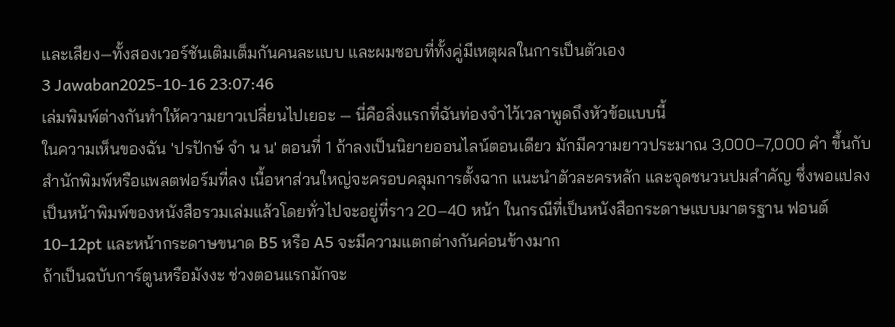และเสียง—ทั้งสองเวอร์ชันเติมเต็มกันคนละแบบ และผมชอบที่ทั้งคู่มีเหตุผลในการเป็นตัวเอง
3 Jawaban2025-10-16 23:07:46
เล่มพิมพ์ต่างกันทำให้ความยาวเปลี่ยนไปเยอะ — นี่คือสิ่งแรกที่ฉันท่องจำไว้เวลาพูดถึงหัวข้อแบบนี้
ในความเห็นของฉัน 'ปรปักษ์ จํา น น' ตอนที่ 1 ถ้าลงเป็นนิยายออนไลน์ตอนเดียว มักมีความยาวประมาณ 3,000–7,000 คำ ขึ้นกับสำนักพิมพ์หรือแพลตฟอร์มที่ลง เนื้อหาส่วนใหญ่จะครอบคลุมการตั้งฉาก แนะนำตัวละครหลัก และจุดชนวนปมสำคัญ ซึ่งพอแปลงเป็นหน้าพิมพ์ของหนังสือรวมเล่มแล้วโดยทั่วไปจะอยู่ที่ราว 20–40 หน้า ในกรณีที่เป็นหนังสือกระดาษแบบมาตรฐาน ฟอนต์ 10–12pt และหน้ากระดาษขนาด B5 หรือ A5 จะมีความแตกต่างกันค่อนข้างมาก
ถ้าเป็นฉบับการ์ตูนหรือมังงะ ช่วงตอนแรกมักจะ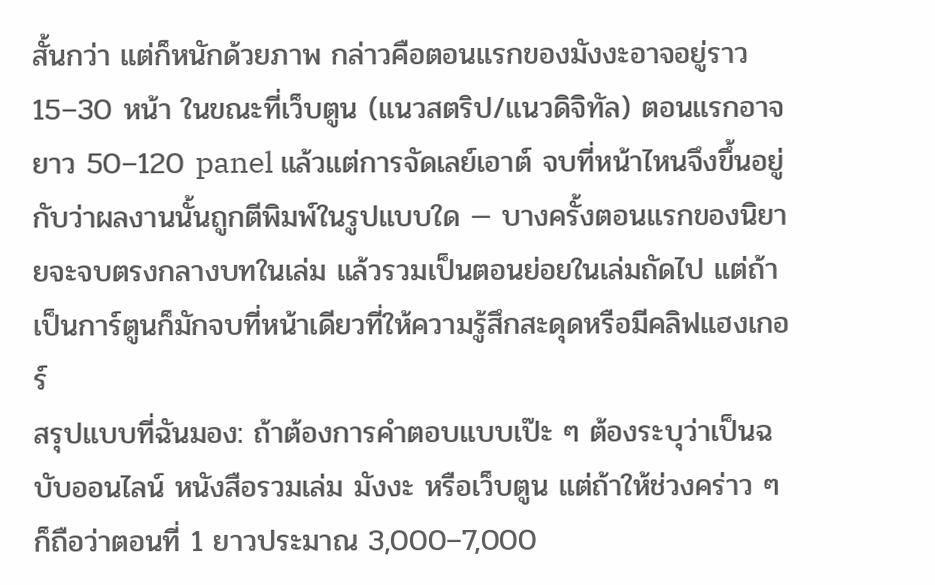สั้นกว่า แต่ก็หนักด้วยภาพ กล่าวคือตอนแรกของมังงะอาจอยู่ราว 15–30 หน้า ในขณะที่เว็บตูน (แนวสตริป/แนวดิจิทัล) ตอนแรกอาจยาว 50–120 panel แล้วแต่การจัดเลย์เอาต์ จบที่หน้าไหนจึงขึ้นอยู่กับว่าผลงานนั้นถูกตีพิมพ์ในรูปแบบใด — บางครั้งตอนแรกของนิยายจะจบตรงกลางบทในเล่ม แล้วรวมเป็นตอนย่อยในเล่มถัดไป แต่ถ้าเป็นการ์ตูนก็มักจบที่หน้าเดียวที่ให้ความรู้สึกสะดุดหรือมีคลิฟแฮงเกอร์
สรุปแบบที่ฉันมอง: ถ้าต้องการคำตอบแบบเป๊ะ ๆ ต้องระบุว่าเป็นฉบับออนไลน์ หนังสือรวมเล่ม มังงะ หรือเว็บตูน แต่ถ้าให้ช่วงคร่าว ๆ ก็ถือว่าตอนที่ 1 ยาวประมาณ 3,000–7,000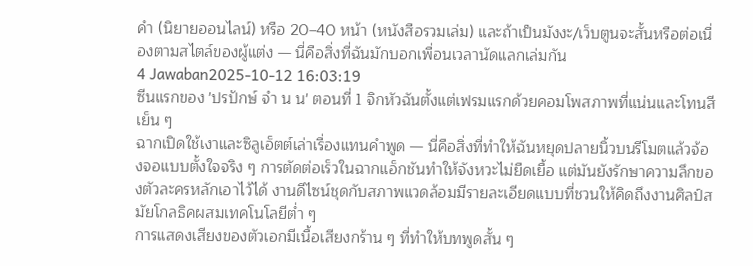คำ (นิยายออนไลน์) หรือ 20–40 หน้า (หนังสือรวมเล่ม) และถ้าเป็นมังงะ/เว็บตูนจะสั้นหรือต่อเนื่องตามสไตล์ของผู้แต่ง — นี่คือสิ่งที่ฉันมักบอกเพื่อนเวลานัดแลกเล่มกัน
4 Jawaban2025-10-12 16:03:19
ซีนแรกของ 'ปรปักษ์ จํา น น' ตอนที่ 1 จิกหัวฉันตั้งแต่เฟรมแรกด้วยคอมโพสภาพที่แน่นและโทนสีเย็น ๆ
ฉากเปิดใช้เงาและซิลูเอ็ตต์เล่าเรื่องแทนคำพูด — นี่คือสิ่งที่ทำให้ฉันหยุดปลายนิ้วบนรีโมตแล้วจ้องจอแบบตั้งใจจริง ๆ การตัดต่อเร็วในฉากแอ็กชันทำให้จังหวะไม่ยืดเยื้อ แต่มันยังรักษาความลึกของตัวละครหลักเอาไว้ได้ งานดีไซน์ชุดกับสภาพแวดล้อมมีรายละเอียดแบบที่ชวนให้คิดถึงงานศิลป์สมัยโกลธิคผสมเทคโนโลยีต่ำ ๆ
การแสดงเสียงของตัวเอกมีเนื้อเสียงกร้าน ๆ ที่ทำให้บทพูดสั้น ๆ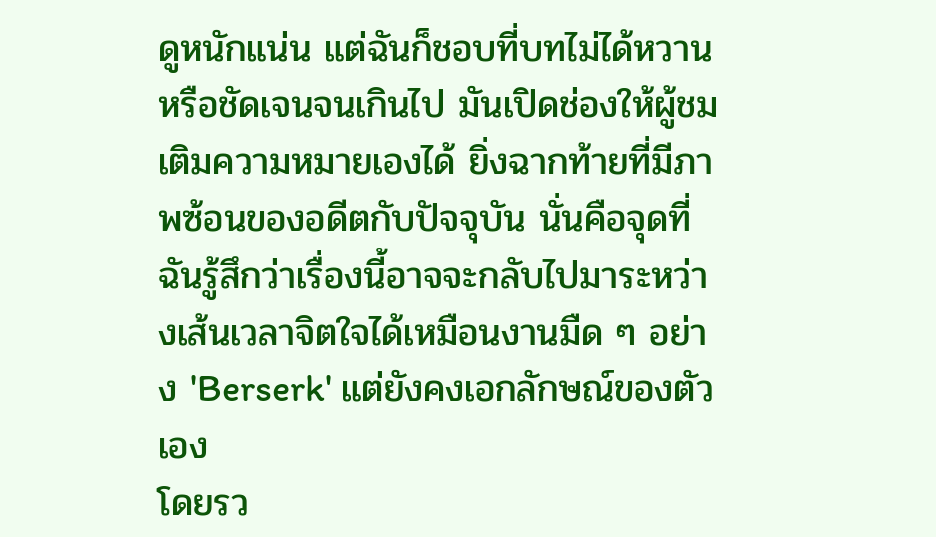ดูหนักแน่น แต่ฉันก็ชอบที่บทไม่ได้หวานหรือชัดเจนจนเกินไป มันเปิดช่องให้ผู้ชมเติมความหมายเองได้ ยิ่งฉากท้ายที่มีภาพซ้อนของอดีตกับปัจจุบัน นั่นคือจุดที่ฉันรู้สึกว่าเรื่องนี้อาจจะกลับไปมาระหว่างเส้นเวลาจิตใจได้เหมือนงานมืด ๆ อย่าง 'Berserk' แต่ยังคงเอกลักษณ์ของตัวเอง
โดยรว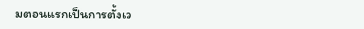มตอนแรกเป็นการตั้งเว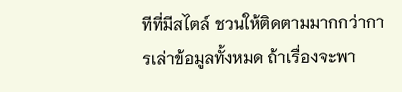ทีที่มีสไตล์ ชวนให้ติดตามมากกว่าการเล่าข้อมูลทั้งหมด ถ้าเรื่องจะพา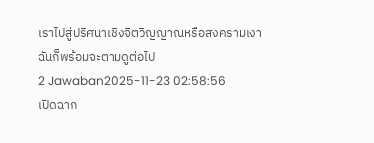เราไปสู่ปริศนาเชิงจิตวิญญาณหรือสงครามเงา ฉันก็พร้อมจะตามดูต่อไป
2 Jawaban2025-11-23 02:58:56
เปิดฉาก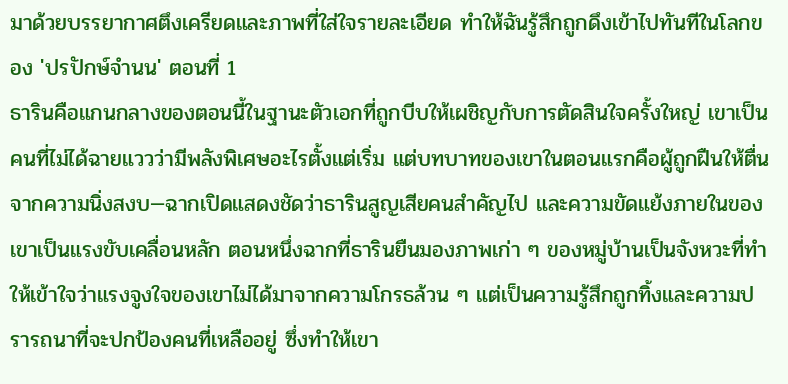มาด้วยบรรยากาศตึงเครียดและภาพที่ใส่ใจรายละเอียด ทำให้ฉันรู้สึกถูกดึงเข้าไปทันทีในโลกของ 'ปรปักษ์จํานน' ตอนที่ 1
ธารินคือแกนกลางของตอนนี้ในฐานะตัวเอกที่ถูกบีบให้เผชิญกับการตัดสินใจครั้งใหญ่ เขาเป็นคนที่ไม่ได้ฉายแววว่ามีพลังพิเศษอะไรตั้งแต่เริ่ม แต่บทบาทของเขาในตอนแรกคือผู้ถูกฝืนให้ตื่นจากความนิ่งสงบ—ฉากเปิดแสดงชัดว่าธารินสูญเสียคนสำคัญไป และความขัดแย้งภายในของเขาเป็นแรงขับเคลื่อนหลัก ตอนหนึ่งฉากที่ธารินยืนมองภาพเก่า ๆ ของหมู่บ้านเป็นจังหวะที่ทำให้เข้าใจว่าแรงจูงใจของเขาไม่ได้มาจากความโกรธล้วน ๆ แต่เป็นความรู้สึกถูกทิ้งและความปรารถนาที่จะปกป้องคนที่เหลืออยู่ ซึ่งทำให้เขา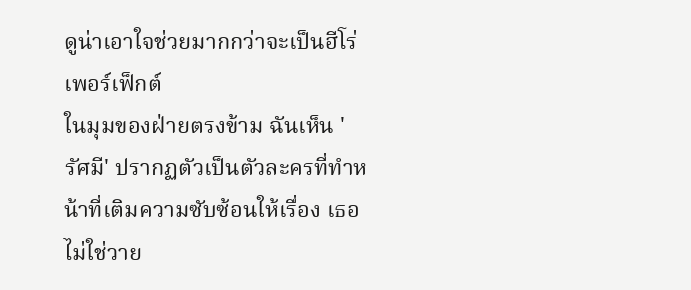ดูน่าเอาใจช่วยมากกว่าจะเป็นฮีโร่เพอร์เฟ็กต์
ในมุมของฝ่ายตรงข้าม ฉันเห็น 'รัศมี' ปรากฏตัวเป็นตัวละครที่ทำหน้าที่เติมความซับซ้อนให้เรื่อง เธอไม่ใช่วาย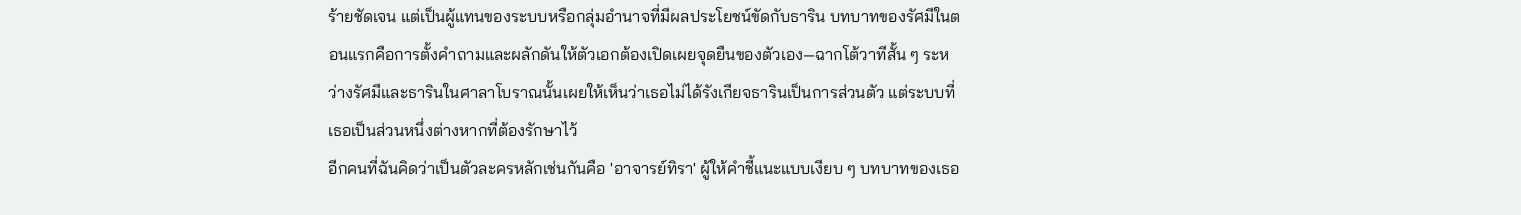ร้ายชัดเจน แต่เป็นผู้แทนของระบบหรือกลุ่มอำนาจที่มีผลประโยชน์ขัดกับธาริน บทบาทของรัศมีในตอนแรกคือการตั้งคำถามและผลักดันให้ตัวเอกต้องเปิดเผยจุดยืนของตัวเอง—ฉากโต้วาทีสั้น ๆ ระหว่างรัศมีและธารินในศาลาโบราณนั้นเผยให้เห็นว่าเธอไม่ได้รังเกียจธารินเป็นการส่วนตัว แต่ระบบที่เธอเป็นส่วนหนึ่งต่างหากที่ต้องรักษาไว้
อีกคนที่ฉันคิดว่าเป็นตัวละครหลักเช่นกันคือ 'อาจารย์ทิรา' ผู้ให้คำชี้แนะแบบเงียบ ๆ บทบาทของเธอ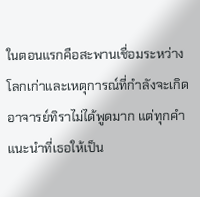ในตอนแรกคือสะพานเชื่อมระหว่างโลกเก่าและเหตุการณ์ที่กำลังจะเกิด อาจารย์ทิราไม่ได้พูดมาก แต่ทุกคำแนะนำที่เธอให้เป็น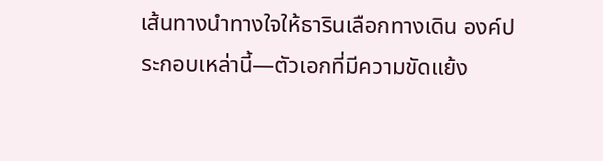เส้นทางนำทางใจให้ธารินเลือกทางเดิน องค์ประกอบเหล่านี้—ตัวเอกที่มีความขัดแย้ง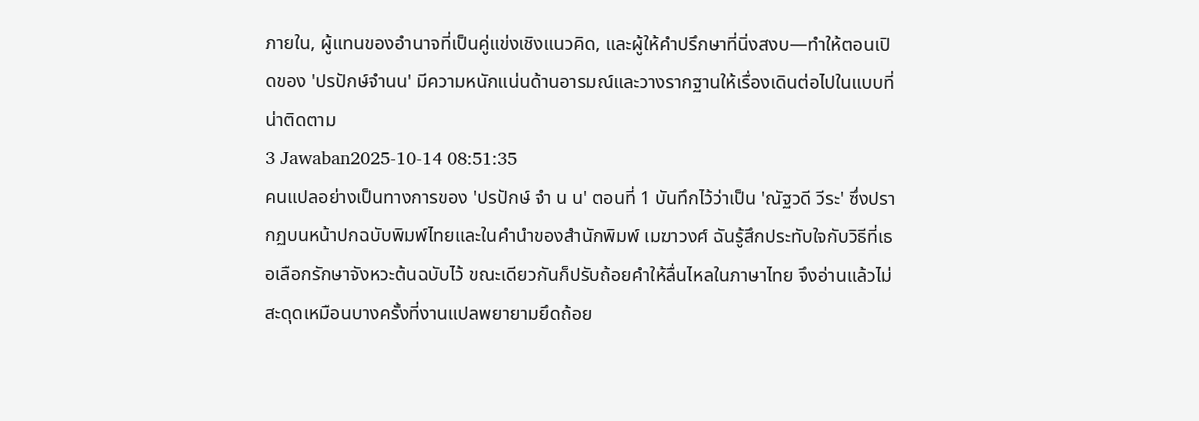ภายใน, ผู้แทนของอำนาจที่เป็นคู่แข่งเชิงแนวคิด, และผู้ให้คำปรึกษาที่นิ่งสงบ—ทำให้ตอนเปิดของ 'ปรปักษ์จํานน' มีความหนักแน่นด้านอารมณ์และวางรากฐานให้เรื่องเดินต่อไปในแบบที่น่าติดตาม
3 Jawaban2025-10-14 08:51:35
คนแปลอย่างเป็นทางการของ 'ปรปักษ์ จํา น น' ตอนที่ 1 บันทึกไว้ว่าเป็น 'ณัฐวดี วีระ' ซึ่งปรากฏบนหน้าปกฉบับพิมพ์ไทยและในคำนำของสำนักพิมพ์ เมฆาวงศ์ ฉันรู้สึกประทับใจกับวิธีที่เธอเลือกรักษาจังหวะต้นฉบับไว้ ขณะเดียวกันก็ปรับถ้อยคำให้ลื่นไหลในภาษาไทย จึงอ่านแล้วไม่สะดุดเหมือนบางครั้งที่งานแปลพยายามยึดถ้อย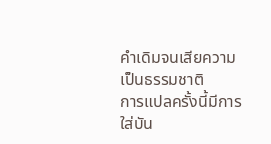คำเดิมจนเสียความเป็นธรรมชาติ
การแปลครั้งนี้มีการใส่บัน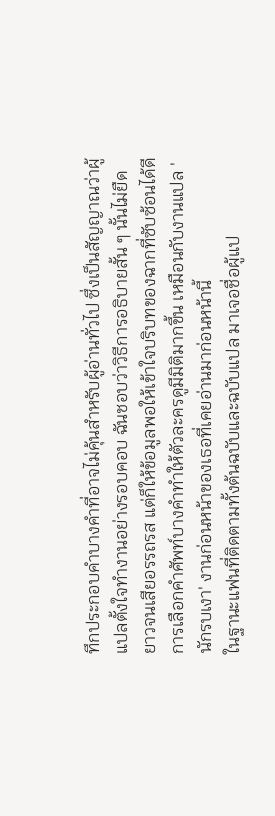ทึกประกอบคำบางคำที่อาจไม่คุ้นสำหรับผู้อ่านทั่วไป ซึ่งเป็นสัญญาณว่าผู้แปลตั้งใจทำงานอย่างรอบคอบ ฉันชอบว่าวิธีการอธิบายสั้น ๆ นั้นไม่ยืดยาวจนเสียอรรถรส แต่ก็ให้ข้อมูลพอให้เข้าใจบริบทของฉากที่ซับซ้อนได้ดี การเลือกคำศัพท์บางคำทำให้ตัวละครดูมีมิติมากขึ้น เหมือนกับงานแปล 'นักรบเงา' งานก่อนหน้าของเธอที่เคยอ่านมาก่อนหน้านี้
ในฐานะแฟนที่ติดตามทั้งต้นฉบับและฉบับแปล มาเจอชื่อผู้แป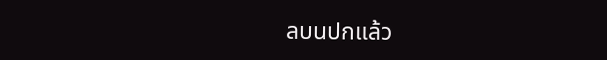ลบนปกแล้ว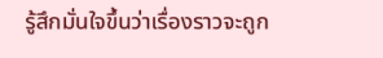รู้สึกมั่นใจขึ้นว่าเรื่องราวจะถูก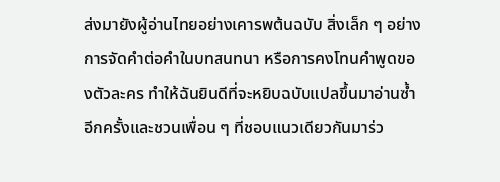ส่งมายังผู้อ่านไทยอย่างเคารพต้นฉบับ สิ่งเล็ก ๆ อย่างการจัดคำต่อคำในบทสนทนา หรือการคงโทนคำพูดของตัวละคร ทำให้ฉันยินดีที่จะหยิบฉบับแปลขึ้นมาอ่านซ้ำอีกครั้งและชวนเพื่อน ๆ ที่ชอบแนวเดียวกันมาร่ว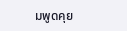มพูดคุย